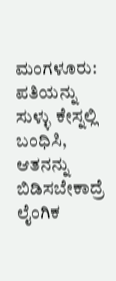ಮಂಗಳೂರು: ಪತಿಯನ್ನು ಸುಳ್ಳು ಕೇಸ್ನಲ್ಲಿ ಬಂಧಿಸಿ, ಆತನನ್ನು ಬಿಡಿಸಬೇಕಾದ್ರೆ ಲೈಂಗಿಕ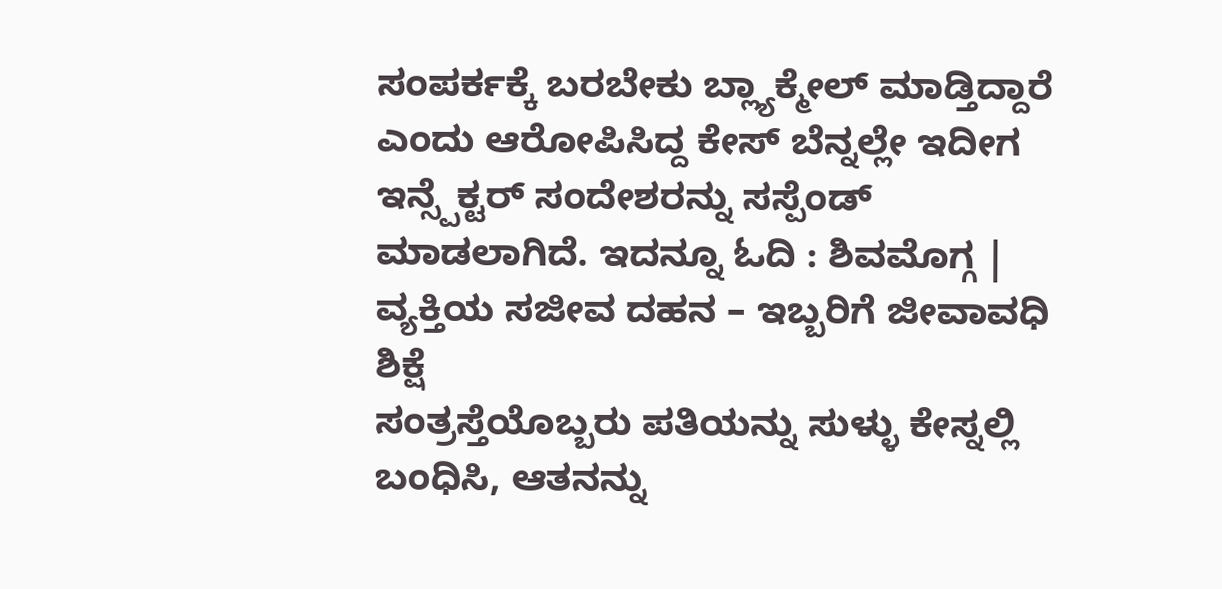ಸಂಪರ್ಕಕ್ಕೆ ಬರಬೇಕು ಬ್ಲ್ಯಾಕ್ಮೇಲ್ ಮಾಡ್ತಿದ್ದಾರೆ ಎಂದು ಆರೋಪಿಸಿದ್ದ ಕೇಸ್ ಬೆನ್ನಲ್ಲೇ ಇದೀಗ ಇನ್ಸ್ಪೆಕ್ಟರ್ ಸಂದೇಶರನ್ನು ಸಸ್ಪೆಂಡ್ ಮಾಡಲಾಗಿದೆ. ಇದನ್ನೂ ಓದಿ : ಶಿವಮೊಗ್ಗ | ವ್ಯಕ್ತಿಯ ಸಜೀವ ದಹನ – ಇಬ್ಬರಿಗೆ ಜೀವಾವಧಿ ಶಿಕ್ಷೆ
ಸಂತ್ರಸ್ತೆಯೊಬ್ಬರು ಪತಿಯನ್ನು ಸುಳ್ಳು ಕೇಸ್ನಲ್ಲಿ ಬಂಧಿಸಿ, ಆತನನ್ನು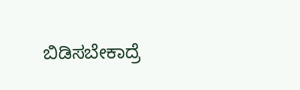ಬಿಡಿಸಬೇಕಾದ್ರೆ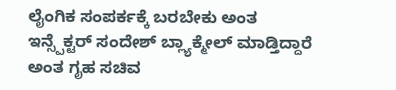ಲೈಂಗಿಕ ಸಂಪರ್ಕಕ್ಕೆ ಬರಬೇಕು ಅಂತ ಇನ್ಸ್ಪೆಕ್ಟರ್ ಸಂದೇಶ್ ಬ್ಲ್ಯಾಕ್ಮೇಲ್ ಮಾಡ್ತಿದ್ದಾರೆ ಅಂತ ಗೃಹ ಸಚಿವ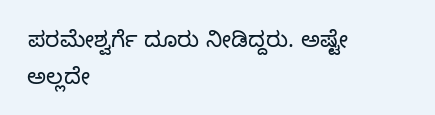ಪರಮೇಶ್ವರ್ಗೆ ದೂರು ನೀಡಿದ್ದರು. ಅಷ್ಟೇ ಅಲ್ಲದೇ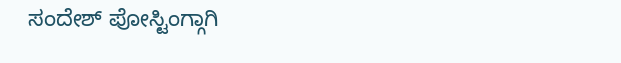ಸಂದೇಶ್ ಪೋಸ್ಟಿಂಗ್ಗಾಗಿ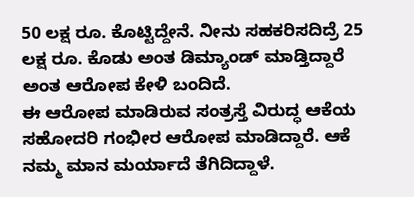50 ಲಕ್ಷ ರೂ. ಕೊಟ್ಟಿದ್ದೇನೆ. ನೀನು ಸಹಕರಿಸದಿದ್ರೆ 25 ಲಕ್ಷ ರೂ. ಕೊಡು ಅಂತ ಡಿಮ್ಯಾಂಡ್ ಮಾಡ್ತಿದ್ದಾರೆ ಅಂತ ಆರೋಪ ಕೇಳಿ ಬಂದಿದೆ.
ಈ ಆರೋಪ ಮಾಡಿರುವ ಸಂತ್ರಸ್ತೆ ವಿರುದ್ಧ ಆಕೆಯ ಸಹೋದರಿ ಗಂಭೀರ ಆರೋಪ ಮಾಡಿದ್ದಾರೆ. ಆಕೆ ನಮ್ಮ ಮಾನ ಮರ್ಯಾದೆ ತೆಗಿದಿದ್ದಾಳೆ.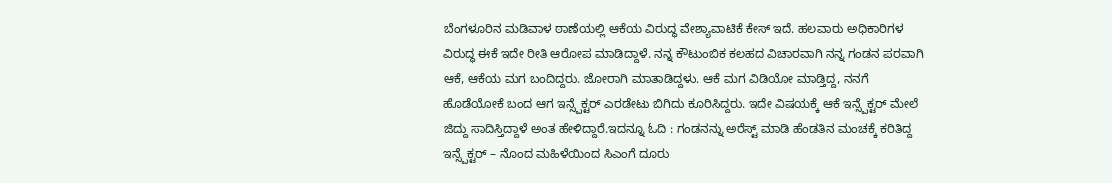ಬೆಂಗಳೂರಿನ ಮಡಿವಾಳ ಠಾಣೆಯಲ್ಲಿ ಆಕೆಯ ವಿರುದ್ಧ ವೇಶ್ಯಾವಾಟಿಕೆ ಕೇಸ್ ಇದೆ. ಹಲವಾರು ಅಧಿಕಾರಿಗಳ ವಿರುದ್ಧ ಈಕೆ ಇದೇ ರೀತಿ ಆರೋಪ ಮಾಡಿದ್ದಾಳೆ. ನನ್ನ ಕೌಟುಂಬಿಕ ಕಲಹದ ವಿಚಾರವಾಗಿ ನನ್ನ ಗಂಡನ ಪರವಾಗಿ ಆಕೆ, ಆಕೆಯ ಮಗ ಬಂದಿದ್ದರು. ಜೋರಾಗಿ ಮಾತಾಡಿದ್ದಳು. ಆಕೆ ಮಗ ವಿಡಿಯೋ ಮಾಡ್ತಿದ್ದ, ನನಗೆ ಹೊಡೆಯೋಕೆ ಬಂದ ಆಗ ಇನ್ಸ್ಪೆಕ್ಟರ್ ಎರಡೇಟು ಬಿಗಿದು ಕೂರಿಸಿದ್ದರು. ಇದೇ ವಿಷಯಕ್ಕೆ ಆಕೆ ಇನ್ಸ್ಪೆಕ್ಟರ್ ಮೇಲೆ ಜಿದ್ದು ಸಾದಿಸ್ತಿದ್ದಾಳೆ ಅಂತ ಹೇಳಿದ್ದಾರೆ.ಇದನ್ನೂ ಓದಿ : ಗಂಡನನ್ನು ಅರೆಸ್ಟ್ ಮಾಡಿ ಹೆಂಡತಿನ ಮಂಚಕ್ಕೆ ಕರಿತಿದ್ದ ಇನ್ಸ್ಪೆಕ್ಟರ್ – ನೊಂದ ಮಹಿಳೆಯಿಂದ ಸಿಎಂಗೆ ದೂರು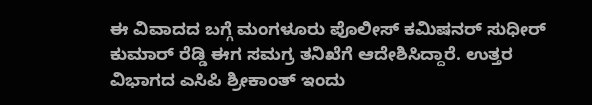ಈ ವಿವಾದದ ಬಗ್ಗೆ ಮಂಗಳೂರು ಪೊಲೀಸ್ ಕಮಿಷನರ್ ಸುಧೀರ್ ಕುಮಾರ್ ರೆಡ್ಡಿ ಈಗ ಸಮಗ್ರ ತನಿಖೆಗೆ ಆದೇಶಿಸಿದ್ದಾರೆ. ಉತ್ತರ ವಿಭಾಗದ ಎಸಿಪಿ ಶ್ರೀಕಾಂತ್ ಇಂದು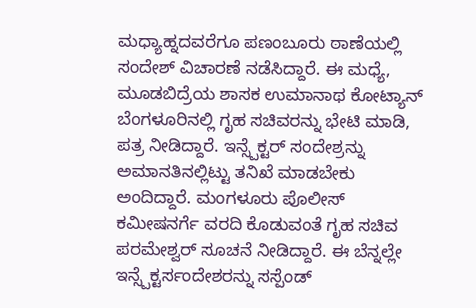ಮಧ್ಯಾಹ್ನದವರೆಗೂ ಪಣಂಬೂರು ಠಾಣೆಯಲ್ಲಿ ಸಂದೇಶ್ ವಿಚಾರಣೆ ನಡೆಸಿದ್ದಾರೆ. ಈ ಮಧ್ಯೆ, ಮೂಡಬಿದ್ರೆಯ ಶಾಸಕ ಉಮಾನಾಥ ಕೋಟ್ಯಾನ್ ಬೆಂಗಳೂರಿನಲ್ಲಿ ಗೃಹ ಸಚಿವರನ್ನು ಭೇಟಿ ಮಾಡಿ, ಪತ್ರ ನೀಡಿದ್ದಾರೆ. ಇನ್ಸ್ಪೆಕ್ಟರ್ ಸಂದೇಶ್ರನ್ನು ಅಮಾನತಿನಲ್ಲಿಟ್ಟು ತನಿಖೆ ಮಾಡಬೇಕು ಅಂದಿದ್ದಾರೆ. ಮಂಗಳೂರು ಪೊಲೀಸ್ ಕಮೀಷನರ್ಗೆ ವರದಿ ಕೊಡುವಂತೆ ಗೃಹ ಸಚಿವ ಪರಮೇಶ್ವರ್ ಸೂಚನೆ ನೀಡಿದ್ದಾರೆ. ಈ ಬೆನ್ನಲ್ಲೇ ಇನ್ಸ್ಪೆಕ್ಟರ್ಸಂದೇಶರನ್ನು ಸಸ್ಪೆಂಡ್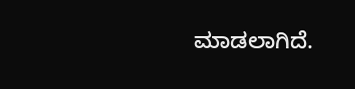ಮಾಡಲಾಗಿದೆ.